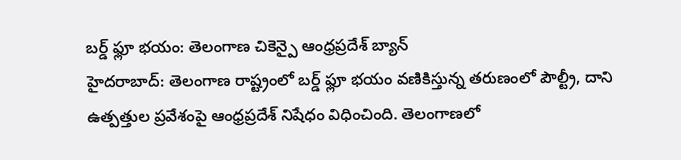బర్డ్ ఫ్లూ భయం: తెలంగాణ చికెన్పై ఆంధ్రప్రదేశ్ బ్యాన్
హైదరాబాద్: తెలంగాణ రాష్ట్రంలో బర్డ్ ఫ్లూ భయం వణికిస్తున్న తరుణంలో పౌల్ట్రీ, దాని ఉత్పత్తుల ప్రవేశంపై ఆంధ్రప్రదేశ్ నిషేధం విధించింది. తెలంగాణలో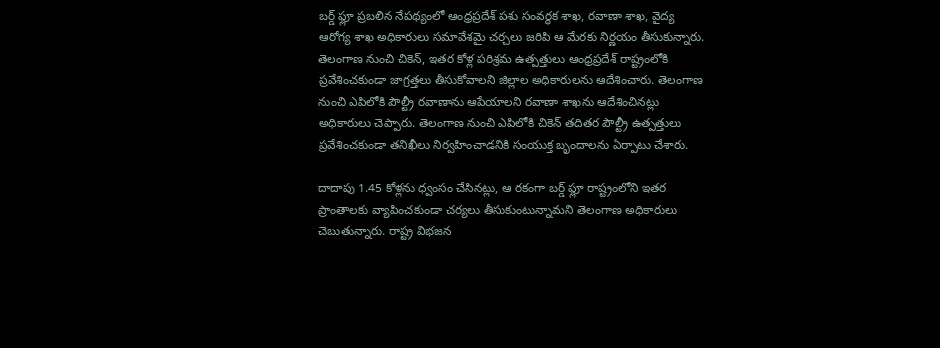బర్డ్ ఫ్లూ ప్రబలిన నేపథ్యంలో ఆంధ్రప్రదేశ్ పశు సంవర్థక శాఖ, రవాణా శాఖ, వైద్య ఆరోగ్య శాఖ అధికారులు సమావేశమై చర్చలు జరిపి ఆ మేరకు నిర్ణయం తీసుకున్నారు.
తెలంగాణ నుంచి చికెన్, ఇతర కోళ్ల పరిశ్రమ ఉత్పత్తులు ఆంధ్రప్రదేశ్ రాష్ట్రంలోకి ప్రవేశించకుండా జాగ్రత్తలు తీసుకోవాలని జిల్లాల అధికారులను ఆదేశించారు. తెలంగాణ నుంచి ఎపిలోకి పౌల్ట్రీ రవాణాను ఆపేయాలని రవాణా శాఖను ఆదేశించినట్లు అధికారులు చెప్పారు. తెలంగాణ నుంచి ఎపిలోకి చికెన్ తదితర పౌల్ట్రీ ఉత్పత్తులు ప్రవేశించకుండా తనిఖీలు నిర్వహించాడనికి సంయుక్త బృందాలను ఏర్పాటు చేశారు.

దాదాపు 1.45 కోళ్లను ధ్వంసం చేసినట్లు, ఆ రకంగా బర్డ్ ఫ్లూ రాష్ట్రంలోని ఇతర ప్రాంతాలకు వ్యాపించకుండా చర్యలు తీసుకుంటున్నామని తెలంగాణ అధికారులు చెబుతున్నారు. రాష్ట్ర విభజన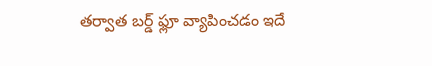తర్వాత బర్డ్ ఫ్లూ వ్యాపించడం ఇదే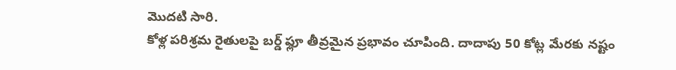మొదటి సారి.
కోళ్ల పరిశ్రమ రైతులపై బర్డ్ ఫ్లూ తీవ్రమైన ప్రభావం చూపింది. దాదాపు 50 కోట్ల మేరకు నష్టం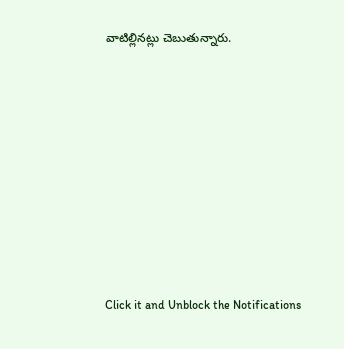వాటిల్లినట్లు చెబుతున్నారు.












Click it and Unblock the Notifications